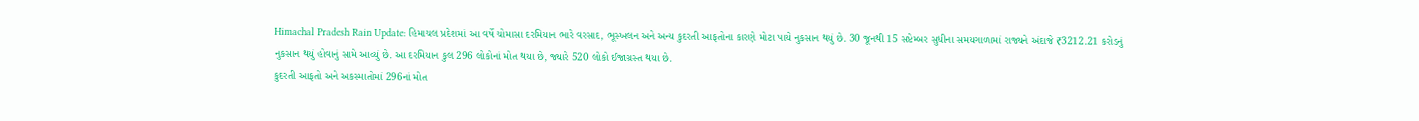Himachal Pradesh Rain Update: હિમાચલ પ્રદેશમાં આ વર્ષે ચોમાસા દરમિયાન ભારે વરસાદ, ભૂસ્ખલન અને અન્ય કુદરતી આફતોના કારણે મોટા પાયે નુકસાન થયું છે. 30 જૂનથી 15 સપ્ટેમ્બર સુધીના સમયગાળામાં રાજ્યને અંદાજે ₹3212.21 કરોડનું નુકસાન થયું હોવાનું સામે આવ્યું છે. આ દરમિયાન કુલ 296 લોકોનાં મોત થયા છે, જ્યારે 520 લોકો ઈજાગ્રસ્ત થયા છે.
કુદરતી આફતો અને અકસ્માતોમાં 296નાં મોત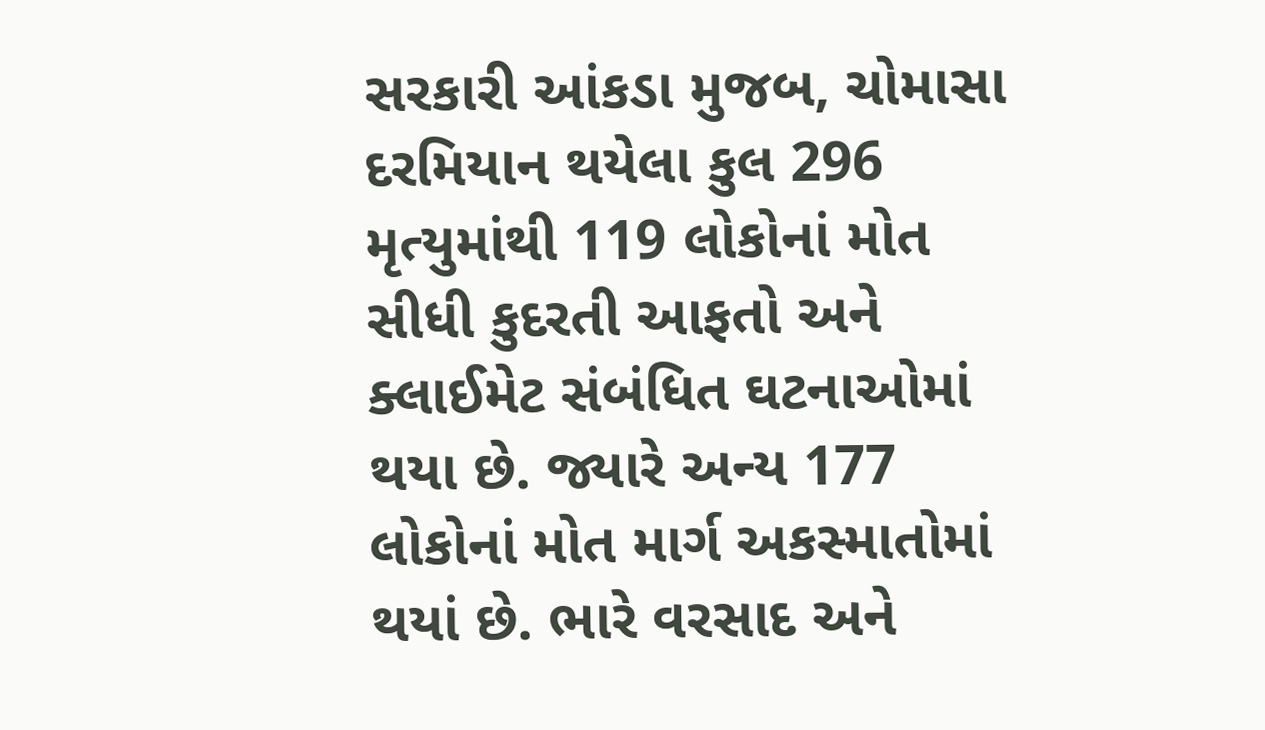સરકારી આંકડા મુજબ, ચોમાસા દરમિયાન થયેલા કુલ 296 મૃત્યુમાંથી 119 લોકોનાં મોત સીધી કુદરતી આફતો અને ક્લાઈમેટ સંબંધિત ઘટનાઓમાં થયા છે. જ્યારે અન્ય 177 લોકોનાં મોત માર્ગ અકસ્માતોમાં થયાં છે. ભારે વરસાદ અને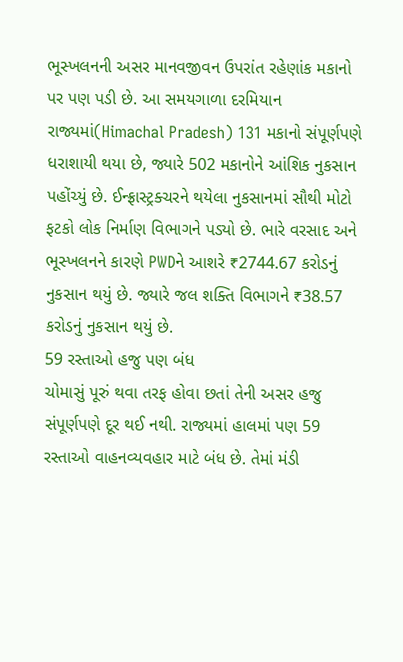ભૂસ્ખલનની અસર માનવજીવન ઉપરાંત રહેણાંક મકાનો પર પણ પડી છે. આ સમયગાળા દરમિયાન રાજ્યમાં(Himachal Pradesh) 131 મકાનો સંપૂર્ણપણે ધરાશાયી થયા છે, જ્યારે 502 મકાનોને આંશિક નુકસાન પહોંચ્યું છે. ઈન્ફ્રાસ્ટ્રક્ચરને થયેલા નુકસાનમાં સૌથી મોટો ફટકો લોક નિર્માણ વિભાગને પડ્યો છે. ભારે વરસાદ અને ભૂસ્ખલનને કારણે PWDને આશરે ₹2744.67 કરોડનું નુકસાન થયું છે. જ્યારે જલ શક્તિ વિભાગને ₹38.57 કરોડનું નુકસાન થયું છે.
59 રસ્તાઓ હજુ પણ બંધ
ચોમાસું પૂરું થવા તરફ હોવા છતાં તેની અસર હજુ સંપૂર્ણપણે દૂર થઈ નથી. રાજ્યમાં હાલમાં પણ 59 રસ્તાઓ વાહનવ્યવહાર માટે બંધ છે. તેમાં મંડી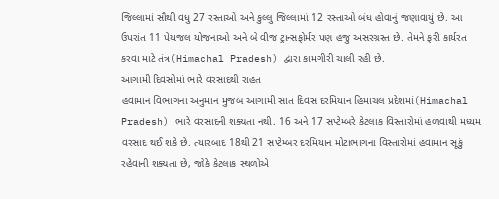જિલ્લામાં સૌથી વધુ 27 રસ્તાઓ અને કુલ્લુ જિલ્લામાં 12 રસ્તાઓ બંધ હોવાનું જણાવાયું છે. આ ઉપરાંત 11 પેયજલ યોજનાઓ અને બે વીજ ટ્રાન્સફોર્મર પણ હજુ અસરગ્રસ્ત છે. તેમને ફરી કાર્યરત કરવા માટે તંત્ર(Himachal Pradesh) દ્વારા કામગીરી ચાલી રહી છે.
આગામી દિવસોમાં ભારે વરસાદથી રાહત
હવામાન વિભાગના અનુમાન મુજબ આગામી સાત દિવસ દરમિયાન હિમાચલ પ્રદેશમાં(Himachal Pradesh) ભારે વરસાદની શક્યતા નથી. 16 અને 17 સપ્ટેમ્બરે કેટલાક વિસ્તારોમાં હળવાથી મધ્યમ વરસાદ થઈ શકે છે. ત્યારબાદ 18થી 21 સપ્ટેમ્બર દરમિયાન મોટાભાગના વિસ્તારોમાં હવામાન સૂકું રહેવાની શક્યતા છે, જોકે કેટલાક સ્થળોએ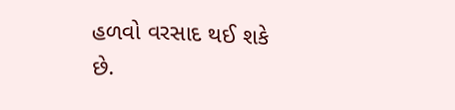હળવો વરસાદ થઈ શકે છે.